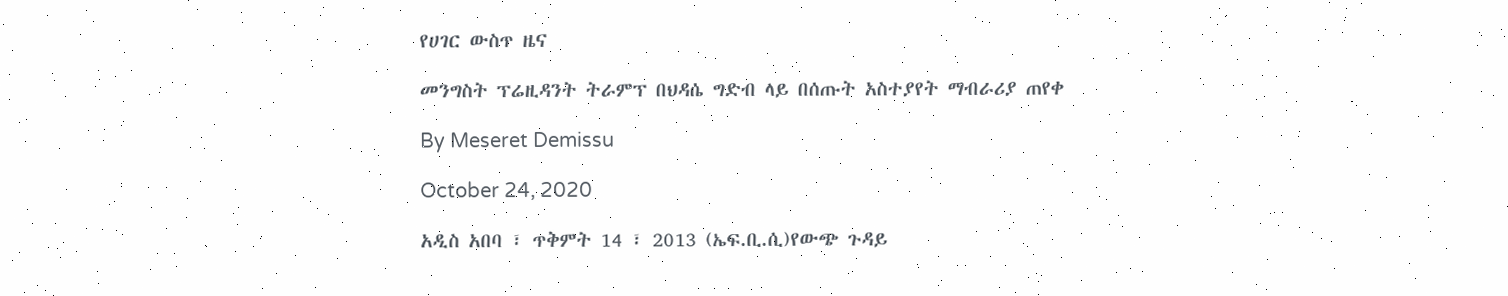የሀገር ውስጥ ዜና

መንግስት ፕሬዚዳንት ትራምፕ በህዳሴ ግድብ ላይ በሰጡት አስተያየት ማብራሪያ ጠየቀ

By Meseret Demissu

October 24, 2020

አዲስ አበባ ፣ ጥቅምት 14 ፣ 2013 (ኤፍ.ቢ.ሲ)የውጭ ጉዳይ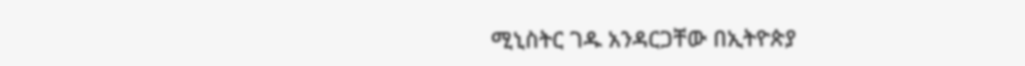ሚኒስትር ገዱ አንዳርጋቸው በኢትዮጵያ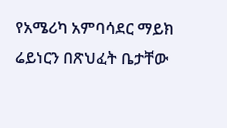የአሜሪካ አምባሳደር ማይክ ሬይነርን በጽህፈት ቤታቸው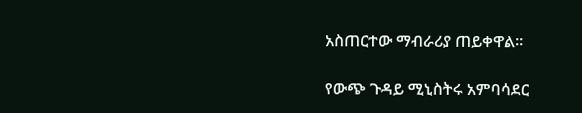አስጠርተው ማብራሪያ ጠይቀዋል።

የውጭ ጉዳይ ሚኒስትሩ አምባሳደር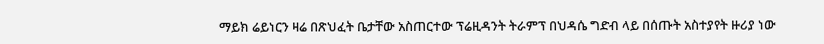ማይክ ሬይነርን ዛሬ በጽህፈት ቤታቸው አስጠርተው ፕሬዚዳንት ትራምፕ በህዳሴ ግድብ ላይ በሰጡት አስተያየት ዙሪያ ነው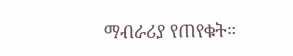ማብራሪያ የጠየቁት።